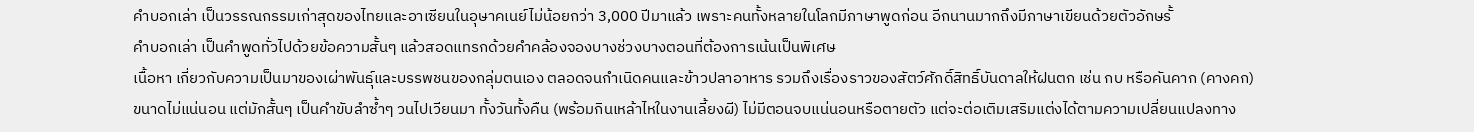คำบอกเล่า เป็นวรรณกรรมเก่าสุดของไทยและอาเซียนในอุษาคเนย์ไม่น้อยกว่า 3,000 ปีมาแล้ว เพราะคนทั้งหลายในโลกมีภาษาพูดก่อน อีกนานมากถึงมีภาษาเขียนด้วยตัวอักษรั้
คำบอกเล่า เป็นคำพูดทั่วไปด้วยข้อความสั้นๆ แล้วสอดแทรกด้วยคำคล้องจองบางช่วงบางตอนที่ต้องการเน้นเป็นพิเศษ
เนื้อหา เกี่ยวกับความเป็นมาของเผ่าพันธุ์และบรรพชนของกลุ่มตนเอง ตลอดจนกำเนิดคนและข้าวปลาอาหาร รวมถึงเรื่องราวของสัตว์ศักดิ์สิทธิ์บันดาลให้ฝนตก เช่น กบ หรือคันคาก (คางคก)
ขนาดไม่แน่นอน แต่มักสั้นๆ เป็นคำขับลำซ้ำๆ วนไปเวียนมา ทั้งวันทั้งคืน (พร้อมกินเหล้าไหในงานเลี้ยงผี) ไม่มีตอนจบแน่นอนหรือตายตัว แต่จะต่อเติมเสริมแต่งได้ตามความเปลี่ยนแปลงทาง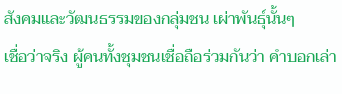สังคมและวัฒนธรรมของกลุ่มชน เผ่าพันธุ์นั้นๆ
เชื่อว่าจริง ผู้คนทั้งชุมชนเชื่อถือร่วมกันว่า คำบอกเล่า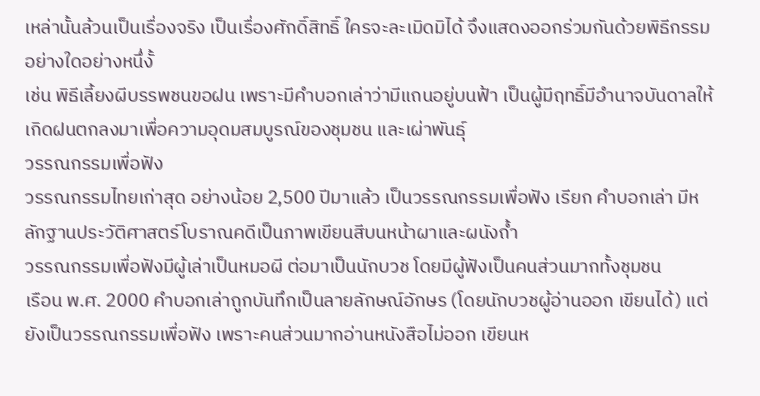เหล่านั้นล้วนเป็นเรื่องจริง เป็นเรื่องศักดิ์สิทธิ์ ใครจะละเมิดมิได้ จึงแสดงออกร่วมกันด้วยพิธีกรรมอย่างใดอย่างหนึ่งั้
เช่น พิธีเลี้ยงผีบรรพชนขอฝน เพราะมีคำบอกเล่าว่ามีแถนอยู่บนฟ้า เป็นผู้มีฤทธิ์มีอำนาจบันดาลให้เกิดฝนตกลงมาเพื่อความอุดมสมบูรณ์ของชุมชน และเผ่าพันธุ์
วรรณกรรมเพื่อฟัง
วรรณกรรมไทยเก่าสุด อย่างน้อย 2,500 ปีมาแล้ว เป็นวรรณกรรมเพื่อฟัง เรียก คำบอกเล่า มีหลักฐานประวัติศาสตร์โบราณคดีเป็นภาพเขียนสีบนหน้าผาและผนังถ้ำ
วรรณกรรมเพื่อฟังมีผู้เล่าเป็นหมอผี ต่อมาเป็นนักบวช โดยมีผู้ฟังเป็นคนส่วนมากทั้งชุมชน
เรือน พ.ศ. 2000 คำบอกเล่าถูกบันทึกเป็นลายลักษณ์อักษร (โดยนักบวชผู้อ่านออก เขียนได้) แต่ยังเป็นวรรณกรรมเพื่อฟัง เพราะคนส่วนมากอ่านหนังสือไม่ออก เขียนห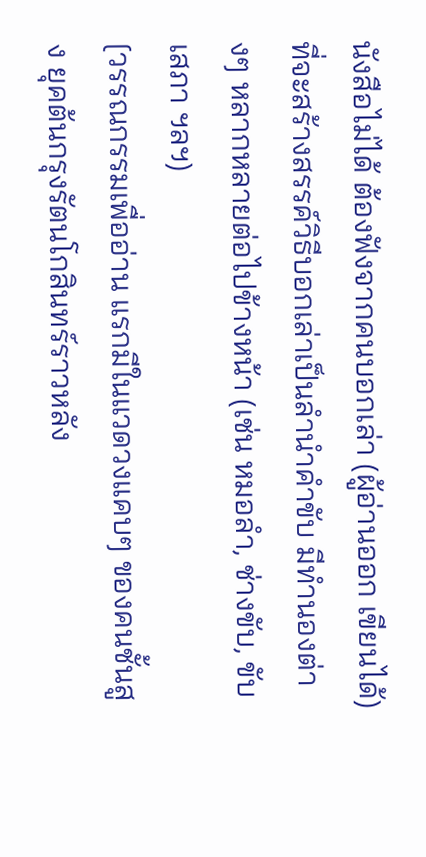นังสือไม่ได้ ต้องฟังจากคนบอกเล่า (ผู้อ่านออก เขียนได้) ที่จะสร้างสรรค์วิธีบอกเล่าเป็นลำนำคำขับ มีทำนองต่างๆ หลากหลายต่อไปข้างหน้า (เช่น หมอลำ, ช่างขับ, ขับเสภา ฯลฯ)
[วรรณกรรมเพื่ออ่าน แรกมีในแวดวงแคบๆ ของคนชั้นสูง ยุคต้นกรุงรัตนโกสินทร์ราวหลัง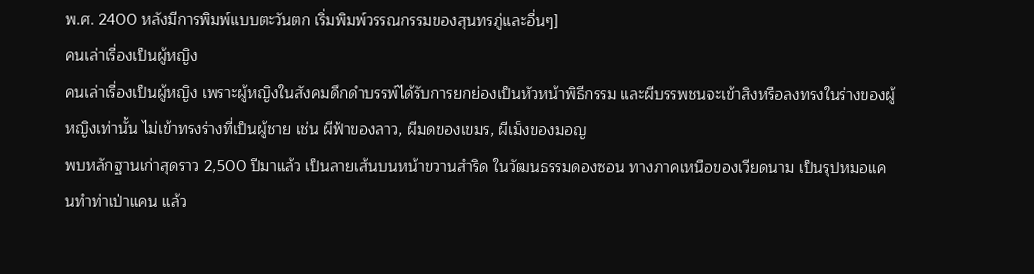พ.ศ. 2400 หลังมีการพิมพ์แบบตะวันตก เริ่มพิมพ์วรรณกรรมของสุนทรภู่และอื่นๆ]
คนเล่าเรื่องเป็นผู้หญิง
คนเล่าเรื่องเป็นผู้หญิง เพราะผู้หญิงในสังคมดึกดำบรรพ์ได้รับการยกย่องเป็นหัวหน้าพิธีกรรม และผีบรรพชนจะเข้าสิงหรือลงทรงในร่างของผู้หญิงเท่านั้น ไม่เข้าทรงร่างที่เป็นผู้ชาย เช่น ผีฟ้าของลาว, ผีมดของเขมร, ผีเม็งของมอญ
พบหลักฐานเก่าสุดราว 2,500 ปีมาแล้ว เป็นลายเส้นบนหน้าขวานสำริด ในวัฒนธรรมดองซอน ทางภาคเหนือของเวียดนาม เป็นรุปหมอแคนทำท่าเป่าแคน แล้ว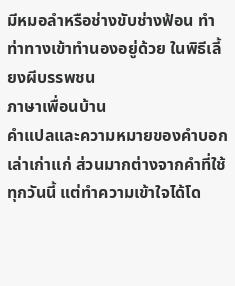มีหมอลำหรือช่างขับช่างฟ้อน ทำท่าทางเข้าทำนองอยู่ด้วย ในพิธีเลี้ยงผีบรรพชน
ภาษาเพื่อนบ้าน
คำแปลและความหมายของคำบอกเล่าเก่าแก่ ส่วนมากต่างจากคำที่ใช้ทุกวันนี้ แต่ทำความเข้าใจได้โด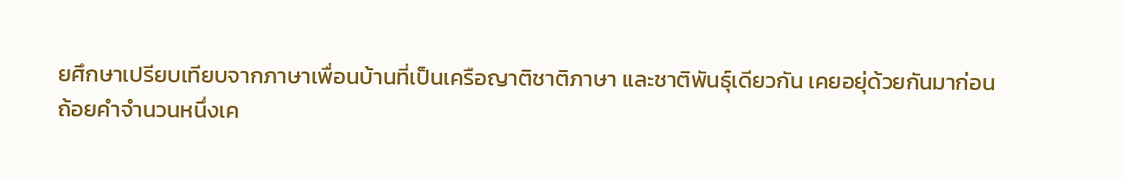ยศึกษาเปรียบเทียบจากภาษาเพื่อนบ้านที่เป็นเครือญาติชาติภาษา และชาติพันธุ์เดียวกัน เคยอยุ่ด้วยกันมาก่อน
ถ้อยคำจำนวนหนึ่งเค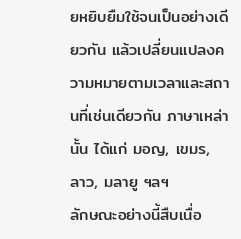ยหยิบยืมใช้จนเป็นอย่างเดียวกัน แล้วเปลี่ยนแปลงความหมายตามเวลาและสถานที่เช่นเดียวกัน ภาษาเหล่านั้น ได้แก่ มอญ, เขมร, ลาว, มลายู ฯลฯ
ลักษณะอย่างนี้สืบเนื่อ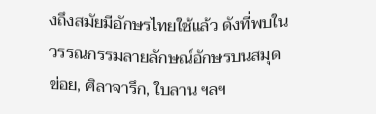งถึงสมัยมีอักษรไทยใช้แล้ว ดังที่พบในวรรณกรรมลายลักษณ์อักษรบนสมุดข่อย, ศิลาจารึก, ใบลาน ฯลฯ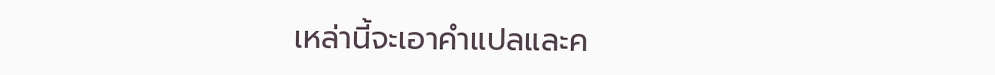เหล่านี้จะเอาคำแปลและค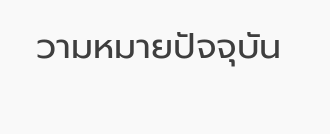วามหมายปัจจุบัน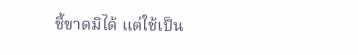ชี้ขาดมิได้ แต่ใช้เป็น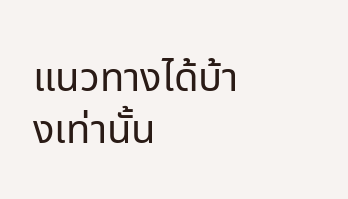แนวทางได้บ้างเท่านั้น